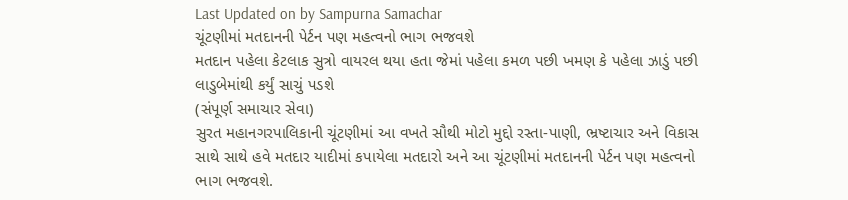Last Updated on by Sampurna Samachar
ચૂંટણીમાં મતદાનની પેર્ટન પણ મહત્વનો ભાગ ભજવશે
મતદાન પહેલા કેટલાક સુત્રો વાયરલ થયા હતા જેમાં પહેલા કમળ પછી ખમણ કે પહેલા ઝાડું પછી લાડુબેમાંથી કર્યું સાચું પડશે
(સંપૂર્ણ સમાચાર સેવા)
સુરત મહાનગરપાલિકાની ચૂંટણીમાં આ વખતે સૌથી મોટો મુદ્દો રસ્તા-પાણી, ભ્રષ્ટાચાર અને વિકાસ સાથે સાથે હવે મતદાર યાદીમાં કપાયેલા મતદારો અને આ ચૂંટણીમાં મતદાનની પેર્ટન પણ મહત્વનો ભાગ ભજવશે.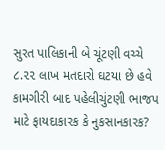સુરત પાલિકાની બે ચૂંટણી વચ્ચે ૮.૨૨ લાખ મતદારો ઘટયા છે હવે કામગીરી બાદ પહેલીચુંટણી ભાજપ માટે ફાયદાકારક કે નુકસાનકારક?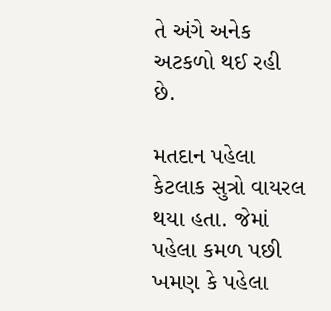તે અંગે અનેક અટકળો થઈ રહી છે.

મતદાન પહેલા કેટલાક સુત્રો વાયરલ થયા હતા. જેમાં પહેલા કમળ પછી ખમણ કે પહેલા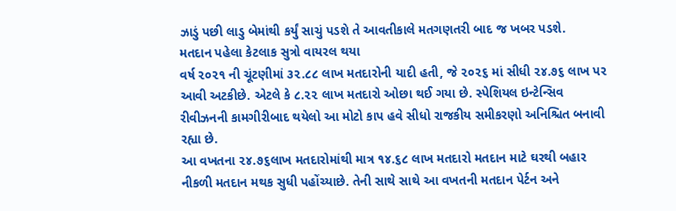ઝાડું પછી લાડુ બેમાંથી કર્યું સાચું પડશે તે આવતીકાલે મતગણતરી બાદ જ ખબર પડશે.
મતદાન પહેલા કેટલાક સુત્રો વાયરલ થયા
વર્ષ ૨૦૨૧ ની ચૂંટણીમાં ૩૨.૮૮ લાખ મતદારોની યાદી હતી, જે ૨૦૨૬ માં સીધી ૨૪.૭૬ લાખ પર આવી અટકીછે. એટલે કે ૮.૨૨ લાખ મતદારો ઓછા થઈ ગયા છે. સ્પેશિયલ ઇન્ટેન્સિવ રીવીઝનની કામગીરીબાદ થયેલો આ મોટો કાપ હવે સીધો રાજકીય સમીકરણો અનિશ્ચિત બનાવી રહ્યા છે.
આ વખતના ૨૪.૭૬લાખ મતદારોમાંથી માત્ર ૧૪.૬૮ લાખ મતદારો મતદાન માટે ઘરથી બહાર નીકળી મતદાન મથક સુધી પહોંચ્યાછે. તેની સાથે સાથે આ વખતની મતદાન પેર્ટન અને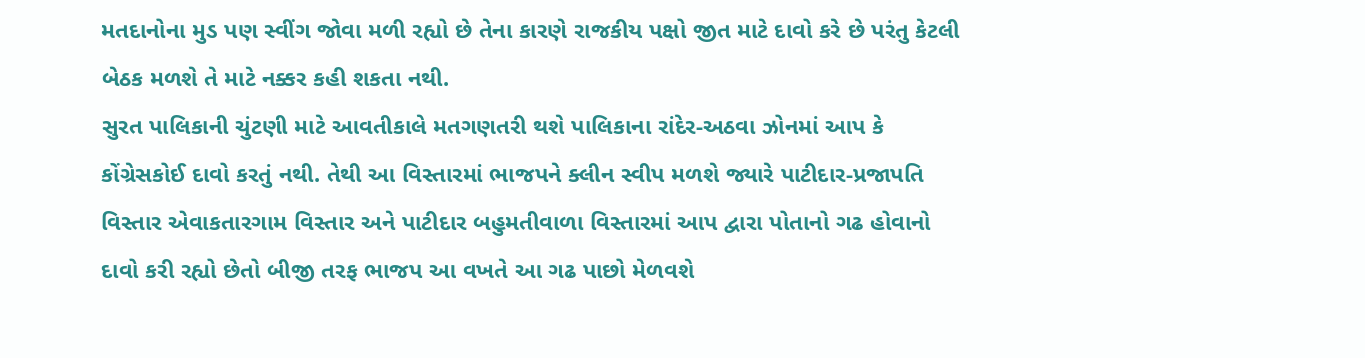મતદાનોના મુડ પણ સ્વીંગ જોવા મળી રહ્યો છે તેના કારણે રાજકીય પક્ષો જીત માટે દાવો કરે છે પરંતુ કેટલી બેઠક મળશે તે માટે નક્કર કહી શકતા નથી.
સુરત પાલિકાની ચુંટણી માટે આવતીકાલે મતગણતરી થશે પાલિકાના રાંદેર-અઠવા ઝોનમાં આપ કે કોંગ્રેસકોઈ દાવો કરતું નથી. તેથી આ વિસ્તારમાં ભાજપને ક્લીન સ્વીપ મળશે જ્યારે પાટીદાર-પ્રજાપતિ વિસ્તાર એવાકતારગામ વિસ્તાર અને પાટીદાર બહુમતીવાળા વિસ્તારમાં આપ દ્વારા પોતાનો ગઢ હોવાનો દાવો કરી રહ્યો છેતો બીજી તરફ ભાજપ આ વખતે આ ગઢ પાછો મેળવશે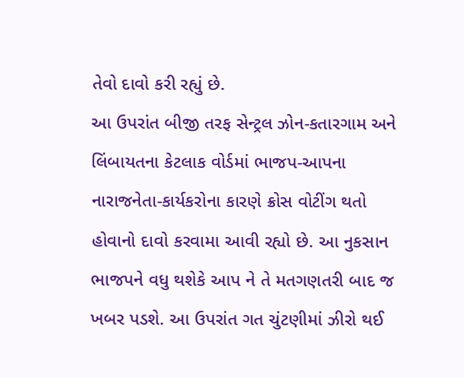તેવો દાવો કરી રહ્યું છે.
આ ઉપરાંત બીજી તરફ સેન્ટ્રલ ઝોન-કતારગામ અને લિંબાયતના કેટલાક વોર્ડમાં ભાજપ-આપના નારાજનેતા-કાર્યકરોના કારણે ક્રોસ વોટીંગ થતો હોવાનો દાવો કરવામા આવી રહ્યો છે. આ નુકસાન ભાજપને વધુ થશેકે આપ ને તે મતગણતરી બાદ જ ખબર પડશે. આ ઉપરાંત ગત ચુંટણીમાં ઝીરો થઈ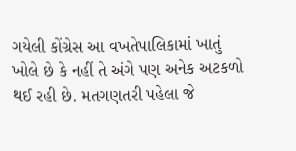ગયેલી કોંગ્રેસ આ વખતેપાલિકામાં ખાતું ખોલે છે કે નહીં તે અંગે પણ અનેક અટકળો થઈ રહી છે. મતગણતરી પહેલા જે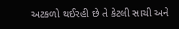અટકળો થઈરહી છે તે કેટલી સાચી અને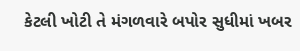કેટલી ખોટી તે મંગળવારે બપોર સુધીમાં ખબર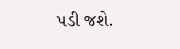પડી જશે.